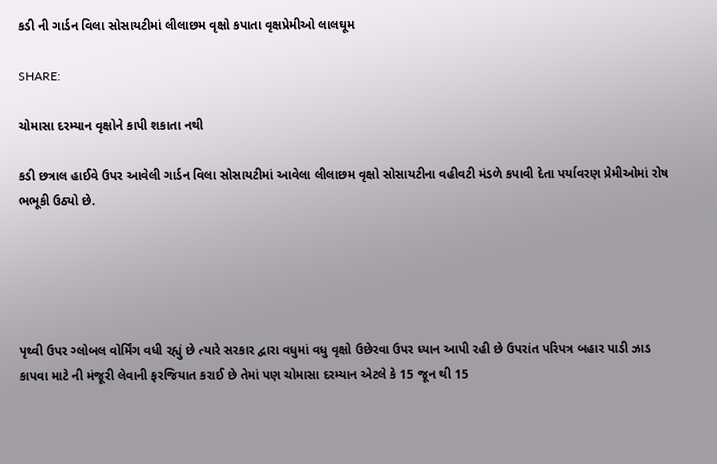કડી ની ગાર્ડન વિલા સોસાયટીમાં લીલાછમ વૃક્ષો કપાતા વૃક્ષપ્રેમીઓ લાલઘૂમ

SHARE:

ચોમાસા દરમ્યાન વૃક્ષોને કાપી શકાતા નથી

કડી છત્રાલ હાઈવે ઉપર આવેલી ગાર્ડન વિલા સોસાયટીમાં આવેલા લીલાછમ વૃક્ષો સોસાયટીના વહીવટી મંડળે કપાવી દેતા પર્યાવરણ પ્રેમીઓમાં રોષ ભભૂકી ઉઠ્યો છે.





પૃથ્વી ઉપર ગ્લોબલ વોર્મિંગ વધી રહ્યું છે ત્યારે સરકાર દ્વારા વધુમાં વધુ વૃક્ષો ઉછેરવા ઉપર ધ્યાન આપી રહી છે ઉપરાંત પરિપત્ર બહાર પાડી ઝાડ કાપવા માટે ની મંજૂરી લેવાની ફરજિયાત કરાઈ છે તેમાં પણ ચોમાસા દરમ્યાન એટલે કે 15 જૂન થી 15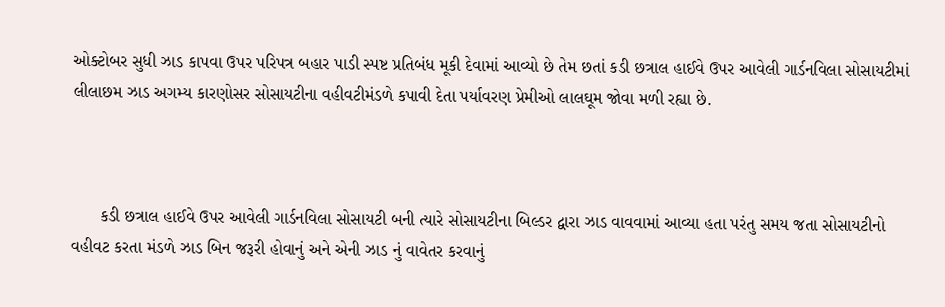ઓક્ટોબર સુધી ઝાડ કાપવા ઉપર પરિપત્ર બહાર પાડી સ્પષ્ટ પ્રતિબંધ મૂકી દેવામાં આવ્યો છે તેમ છતાં કડી છત્રાલ હાઈવે ઉપર આવેલી ગાર્ડનવિલા સોસાયટીમાં લીલાછમ ઝાડ અગમ્ય કારણોસર સોસાયટીના વહીવટીમંડળે કપાવી દેતા પર્યાવરણ પ્રેમીઓ લાલઘૂમ જોવા મળી રહ્યા છે.



      કડી છત્રાલ હાઈવે ઉપર આવેલી ગાર્ડનવિલા સોસાયટી બની ત્યારે સોસાયટીના બિલ્ડર દ્વારા ઝાડ વાવવામાં આવ્યા હતા પરંતુ સમય જતા સોસાયટીનો વહીવટ કરતા મંડળે ઝાડ બિન જરૂરી હોવાનું અને એની ઝાડ નું વાવેતર કરવાનું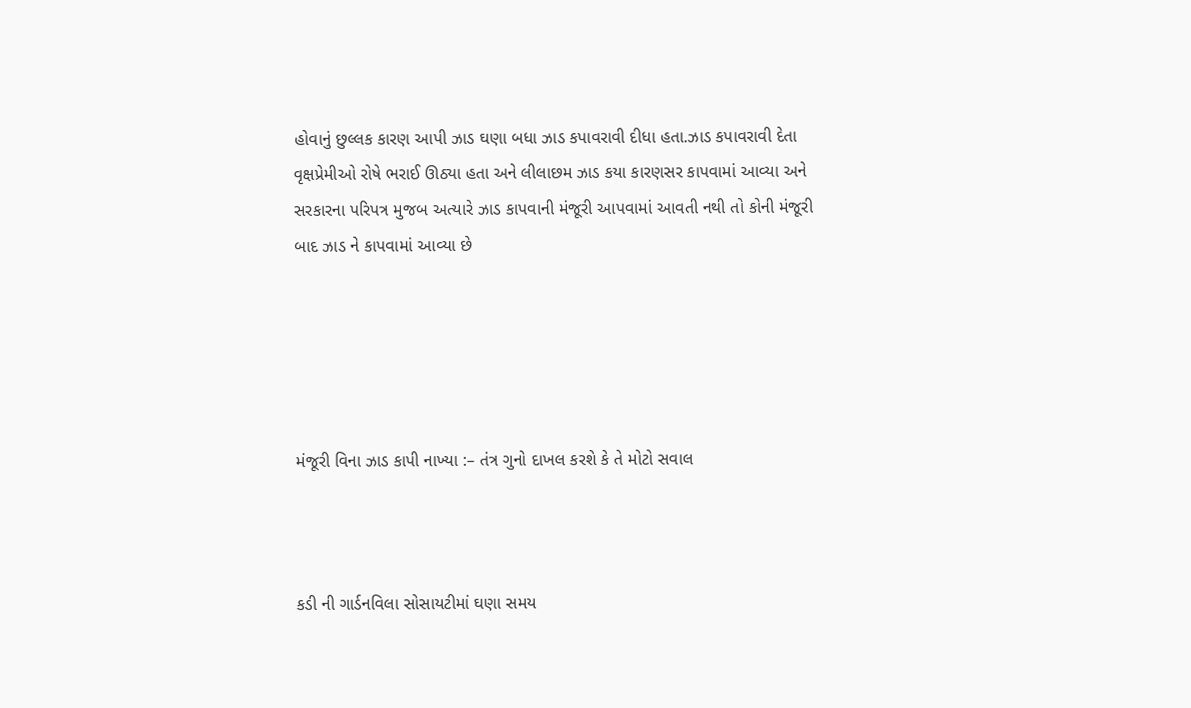હોવાનું છુલ્લક કારણ આપી ઝાડ ઘણા બધા ઝાડ કપાવરાવી દીધા હતા.ઝાડ કપાવરાવી દેતા વૃક્ષપ્રેમીઓ રોષે ભરાઈ ઊઠ્યા હતા અને લીલાછમ ઝાડ કયા કારણસર કાપવામાં આવ્યા અને સરકારના પરિપત્ર મુજબ અત્યારે ઝાડ કાપવાની મંજૂરી આપવામાં આવતી નથી તો કોની મંજૂરી બાદ ઝાડ ને કાપવામાં આવ્યા છે





મંજૂરી વિના ઝાડ કાપી નાખ્યા :– તંત્ર ગુનો દાખલ કરશે કે તે મોટો સવાલ



કડી ની ગાર્ડનવિલા સોસાયટીમાં ઘણા સમય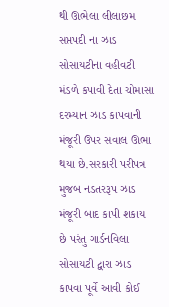થી ઊભેલા લીલાછમ સપ્તપદી ના ઝાડ સોસાયટીના વહીવટી મંડળે કપાવી દેતા ચોમાસા દરમ્યાન ઝાડ કાપવાની મંજૂરી ઉપર સવાલ ઊભા થયા છે.સરકારી પરીપત્ર મુજબ નડતરરૂપ ઝાડ મંજૂરી બાદ કાપી શકાય છે પરંતુ ગાર્ડનવિલા સોસાયટી દ્વારા ઝાડ કાપવા પૂર્વે આવી કોઈ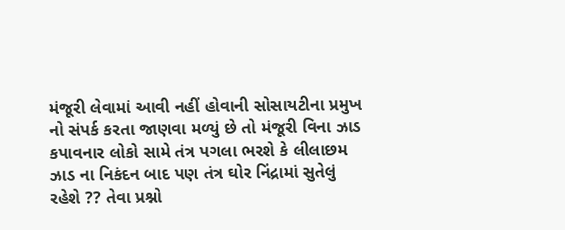મંજૂરી લેવામાં આવી નહીં હોવાની સોસાયટીના પ્રમુખ નો સંપર્ક કરતા જાણવા મળ્યું છે તો મંજૂરી વિના ઝાડ કપાવનાર લોકો સામે તંત્ર પગલા ભરશે કે લીલાછમ ઝાડ ના નિકંદન બાદ પણ તંત્ર ઘોર નિંદ્રામાં સુતેલું રહેશે ?? તેવા પ્રશ્નો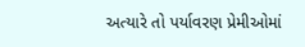અત્યારે તો પર્યાવરણ પ્રેમીઓમાં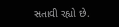સતાવી રહ્યો છે.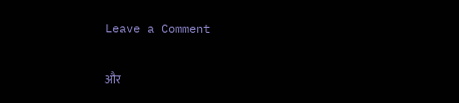Leave a Comment

और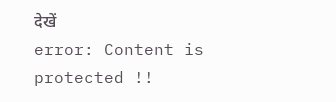देखें
error: Content is protected !!